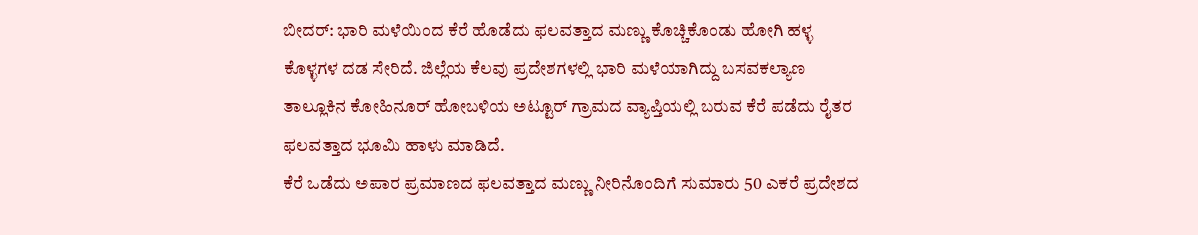ಬೀದರ್: ಭಾರಿ ಮಳೆಯಿಂದ ಕೆರೆ ಹೊಡೆದು ಫಲವತ್ತಾದ ಮಣ್ಣು ಕೊಚ್ಚಿಕೊಂಡು ಹೋಗಿ ಹಳ್ಳ ಕೊಳ್ಳಗಳ ದಡ ಸೇರಿದೆ. ಜಿಲ್ಲೆಯ ಕೆಲವು ಪ್ರದೇಶಗಳಲ್ಲಿ ಭಾರಿ ಮಳೆಯಾಗಿದ್ದು ಬಸವಕಲ್ಯಾಣ ತಾಲ್ಲೂಕಿನ ಕೋಹಿನೂರ್ ಹೋಬಳಿಯ ಅಟ್ಟೂರ್ ಗ್ರಾಮದ ವ್ಯಾಪ್ತಿಯಲ್ಲಿ ಬರುವ ಕೆರೆ ಪಡೆದು ರೈತರ ಫಲವತ್ತಾದ ಭೂಮಿ ಹಾಳು ಮಾಡಿದೆ.
ಕೆರೆ ಒಡೆದು ಅಪಾರ ಪ್ರಮಾಣದ ಫಲವತ್ತಾದ ಮಣ್ಣು ನೀರಿನೊಂದಿಗೆ ಸುಮಾರು 50 ಎಕರೆ ಪ್ರದೇಶದ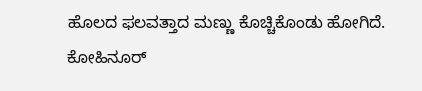ಹೊಲದ ಫಲವತ್ತಾದ ಮಣ್ಣು ಕೊಚ್ಚಿಕೊಂಡು ಹೋಗಿದೆ.
ಕೋಹಿನೂರ್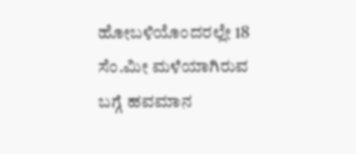ಹೋಬಳಿಯೊಂದರಲ್ಲೇ 18 ಸೆಂ.ಮೀ ಮಳೆಯಾಗಿರುವ ಬಗ್ಗೆ ಹವಮಾನ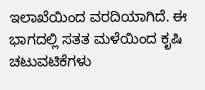ಇಲಾಖೆಯಿಂದ ವರದಿಯಾಗಿದೆ. ಈ ಭಾಗದಲ್ಲಿ ಸತತ ಮಳೆಯಿಂದ ಕೃಷಿ ಚಟುವಟಿಕೆಗಳು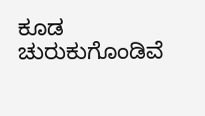ಕೂಡ ಚುರುಕುಗೊಂಡಿವೆ